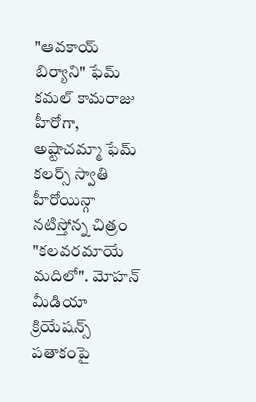"ఆవకాయ్ బిర్యాని" ఫేమ్ కమల్ కామరాజు హీరోగా, అష్టాచమ్మా ఫేమ్ కలర్స్ స్వాతి హీరోయిన్గా నటిస్తోన్న చిత్రం "కలవరమాయే మదిలో". మోహన్ మీడియా క్రియేషన్స్ పతాకంపై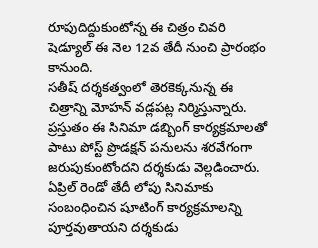రూపుదిద్దుకుంటోన్న ఈ చిత్రం చివరి షెడ్యూల్ ఈ నెల 12వ తేదీ నుంచి ప్రారంభం కానుంది.
సతీష్ దర్శకత్వంలో తెరకెక్కనున్న ఈ చిత్రాన్ని మోహన్ వడ్లపట్ల నిర్మిస్తున్నారు. ప్రస్తుతం ఈ సినిమా డబ్బింగ్ కార్యక్రమాలతో పాటు పోస్ట్ ప్రొడక్షన్ పనులను శరవేగంగా జరుపుకుంటోందని దర్శకుడు వెల్లడించారు.
ఏప్రిల్ రెండో తేదీ లోపు సినిమాకు సంబంధించిన షూటింగ్ కార్యక్రమాలన్ని పూర్తవుతాయని దర్శకుడు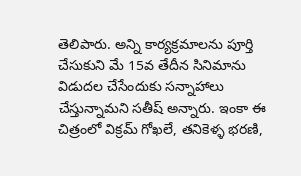తెలిపారు. అన్ని కార్యక్రమాలను పూర్తి చేసుకుని మే 15వ తేదీన సినిమాను విడుదల చేసేందుకు సన్నాహాలు చేస్తున్నామని సతీష్ అన్నారు. ఇంకా ఈ చిత్రంలో విక్రమ్ గోఖలే, తనికెళ్ళ భరణి,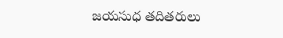జయసుధ తదితరులు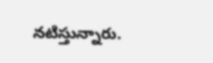నటిస్తున్నారు.